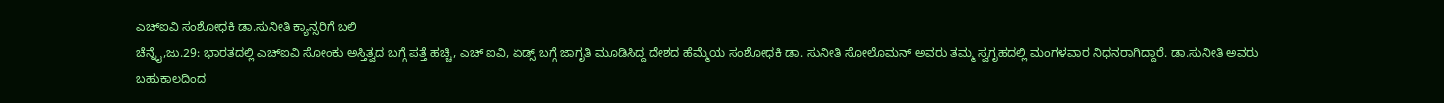ಎಚ್ಐವಿ ಸಂಶೋಧಕಿ ಡಾ.ಸುನೀತಿ ಕ್ಯಾನ್ಸರಿಗೆ ಬಲಿ
ಚೆನ್ನೈ,ಜು.29: ಭಾರತದಲ್ಲಿ ಎಚ್ಐವಿ ಸೋಂಕು ಅಸ್ತಿತ್ವದ ಬಗ್ಗೆ ಪತ್ತೆ ಹಚ್ಚಿ, ಎಚ್ ಐವಿ, ಏಡ್ಸ್ ಬಗ್ಗೆ ಜಾಗೃತಿ ಮೂಡಿಸಿದ್ದ ದೇಶದ ಹೆಮ್ಮೆಯ ಸಂಶೋಧಕಿ ಡಾ. ಸುನೀತಿ ಸೋಲೊಮನ್ ಅವರು ತಮ್ಮ ಸ್ವಗೃಹದಲ್ಲಿ ಮಂಗಳವಾರ ನಿಧನರಾಗಿದ್ದಾರೆ. ಡಾ.ಸುನೀತಿ ಅವರು ಬಹುಕಾಲದಿಂದ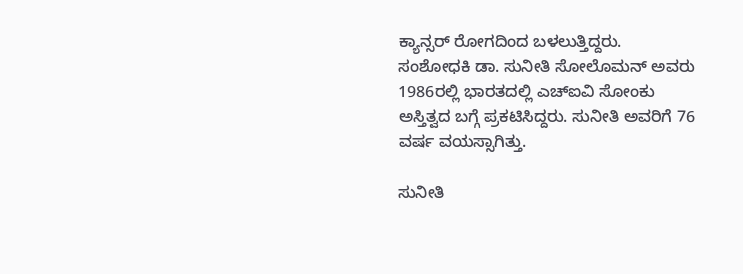ಕ್ಯಾನ್ಸರ್ ರೋಗದಿಂದ ಬಳಲುತ್ತಿದ್ದರು.
ಸಂಶೋಧಕಿ ಡಾ. ಸುನೀತಿ ಸೋಲೊಮನ್ ಅವರು 1986ರಲ್ಲಿ ಭಾರತದಲ್ಲಿ ಎಚ್ಐವಿ ಸೋಂಕು ಅಸ್ತಿತ್ವದ ಬಗ್ಗೆ ಪ್ರಕಟಿಸಿದ್ದರು. ಸುನೀತಿ ಅವರಿಗೆ 76 ವರ್ಷ ವಯಸ್ಸಾಗಿತ್ತು.

ಸುನೀತಿ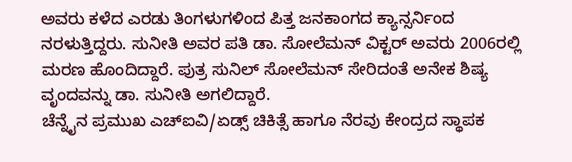ಅವರು ಕಳೆದ ಎರಡು ತಿಂಗಳುಗಳಿಂದ ಪಿತ್ತ ಜನಕಾಂಗದ ಕ್ಯಾನ್ಸರ್ನಿಂದ ನರಳುತ್ತಿದ್ದರು. ಸುನೀತಿ ಅವರ ಪತಿ ಡಾ. ಸೋಲೆಮನ್ ವಿಕ್ಟರ್ ಅವರು 2006ರಲ್ಲಿ ಮರಣ ಹೊಂದಿದ್ದಾರೆ. ಪುತ್ರ ಸುನಿಲ್ ಸೋಲೆಮನ್ ಸೇರಿದಂತೆ ಅನೇಕ ಶಿಷ್ಯ ವೃಂದವನ್ನು ಡಾ. ಸುನೀತಿ ಅಗಲಿದ್ದಾರೆ.
ಚೆನ್ನೈನ ಪ್ರಮುಖ ಎಚ್ಐವಿ/ಏಡ್ಸ್ ಚಿಕಿತ್ಸೆ ಹಾಗೂ ನೆರವು ಕೇಂದ್ರದ ಸ್ಥಾಪಕ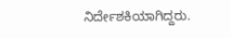ನಿರ್ದೇಶಕಿಯಾಗಿದ್ದರು.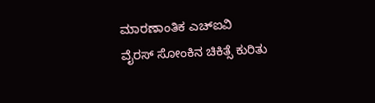ಮಾರಣಾಂತಿಕ ಎಚ್ಐವಿ ವೈರಸ್ ಸೋಂಕಿನ ಚಿಕಿತ್ಸೆ ಕುರಿತು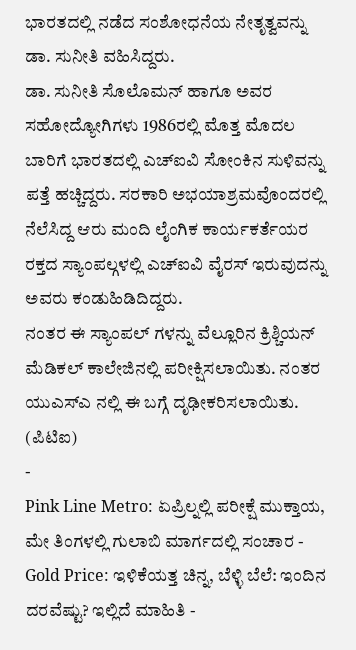ಭಾರತದಲ್ಲಿ ನಡೆದ ಸಂಶೋಧನೆಯ ನೇತೃತ್ವವನ್ನು ಡಾ. ಸುನೀತಿ ವಹಿಸಿದ್ದರು.
ಡಾ. ಸುನೀತಿ ಸೊಲೊಮನ್ ಹಾಗೂ ಅವರ ಸಹೋದ್ಯೋಗಿಗಳು 1986ರಲ್ಲಿ ಮೊತ್ತ ಮೊದಲ ಬಾರಿಗೆ ಭಾರತದಲ್ಲಿ ಎಚ್ಐವಿ ಸೋಂಕಿನ ಸುಳಿವನ್ನು ಪತ್ತೆ ಹಚ್ಚಿದ್ದರು. ಸರಕಾರಿ ಅಭಯಾಶ್ರಮವೊಂದರಲ್ಲಿ ನೆಲೆಸಿದ್ದ ಆರು ಮಂದಿ ಲೈಂಗಿಕ ಕಾರ್ಯಕರ್ತೆಯರ ರಕ್ತದ ಸ್ಯಾಂಪಲ್ಗಳಲ್ಲಿ ಎಚ್ಐವಿ ವೈರಸ್ ಇರುವುದನ್ನು ಅವರು ಕಂಡುಹಿಡಿದಿದ್ದರು.
ನಂತರ ಈ ಸ್ಯಾಂಪಲ್ ಗಳನ್ನು ವೆಲ್ಲೂರಿನ ಕ್ರಿಶ್ಚಿಯನ್ ಮೆಡಿಕಲ್ ಕಾಲೇಜಿನಲ್ಲಿ ಪರೀಕ್ಷಿಸಲಾಯಿತು. ನಂತರ ಯುಎಸ್ಎ ನಲ್ಲಿ ಈ ಬಗ್ಗೆ ದೃಢೀಕರಿಸಲಾಯಿತು. (ಪಿಟಿಐ)
-
Pink Line Metro: ಏಪ್ರಿಲ್ನಲ್ಲಿ ಪರೀಕ್ಷೆ ಮುಕ್ತಾಯ, ಮೇ ತಿಂಗಳಲ್ಲಿ ಗುಲಾಬಿ ಮಾರ್ಗದಲ್ಲಿ ಸಂಚಾರ -
Gold Price: ಇಳಿಕೆಯತ್ತ ಚಿನ್ನ, ಬೆಳ್ಳಿ ಬೆಲೆ: ಇಂದಿನ ದರವೆಷ್ಟು? ಇಲ್ಲಿದೆ ಮಾಹಿತಿ -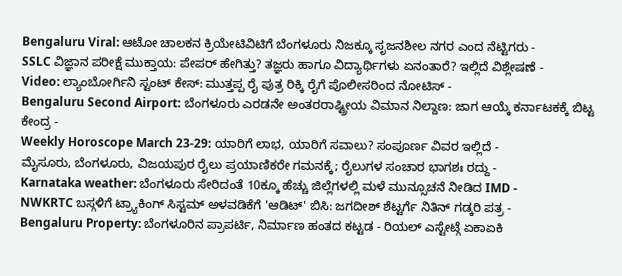Bengaluru Viral: ಆಟೋ ಚಾಲಕನ ಕ್ರಿಯೇಟಿವಿಟಿಗೆ ಬೆಂಗಳೂರು ನಿಜಕ್ಕೂ ಸೃಜನಶೀಲ ನಗರ ಎಂದ ನೆಟ್ಟಿಗರು -
SSLC ವಿಜ್ಞಾನ ಪರೀಕ್ಷೆ ಮುಕ್ತಾಯ: ಪೇಪರ್ ಹೇಗಿತ್ತು? ತಜ್ಞರು ಹಾಗೂ ವಿದ್ಯಾರ್ಥಿಗಳು ಏನಂತಾರೆ? ಇಲ್ಲಿದೆ ವಿಶ್ಲೇಷಣೆ -
Video: ಲ್ಯಾಂಬೋರ್ಗಿನಿ ಸ್ಟಂಟ್ ಕೇಸ್: ಮುತ್ತಪ್ಪ ರೈ ಪುತ್ರ ರಿಕ್ಕಿ ರೈಗೆ ಪೊಲೀಸರಿಂದ ನೋಟಿಸ್ -
Bengaluru Second Airport: ಬೆಂಗಳೂರು ಎರಡನೇ ಅಂತರರಾಷ್ಟ್ರೀಯ ವಿಮಾನ ನಿಲ್ದಾಣ: ಜಾಗ ಆಯ್ಕೆ ಕರ್ನಾಟಕಕ್ಕೆ ಬಿಟ್ಟ ಕೇಂದ್ರ -
Weekly Horoscope March 23-29: ಯಾರಿಗೆ ಲಾಭ, ಯಾರಿಗೆ ಸವಾಲು? ಸಂಪೂರ್ಣ ವಿವರ ಇಲ್ಲಿದೆ -
ಮೈಸೂರು, ಬೆಂಗಳೂರು, ವಿಜಯಪುರ ರೈಲು ಪ್ರಯಾಣಿಕರೇ ಗಮನಕ್ಕೆ; ರೈಲುಗಳ ಸಂಚಾರ ಭಾಗಶಃ ರದ್ದು -
Karnataka weather: ಬೆಂಗಳೂರು ಸೇರಿದಂತೆ 10ಕ್ಕೂ ಹೆಚ್ಚು ಜಿಲ್ಲೆಗಳಲ್ಲಿ ಮಳೆ ಮುನ್ಸೂಚನೆ ನೀಡಿದ IMD -
NWKRTC ಬಸ್ಗಳಿಗೆ ಟ್ರ್ಯಾಕಿಂಗ್ ಸಿಸ್ಟಮ್ ಅಳವಡಿಕೆಗೆ 'ಆಡಿಟ್' ಬಿಸಿ: ಜಗದೀಶ್ ಶೆಟ್ಟರ್ಗೆ ನಿತಿನ್ ಗಡ್ಕರಿ ಪತ್ರ -
Bengaluru Property: ಬೆಂಗಳೂರಿನ ಪ್ರಾಪರ್ಟಿ, ನಿರ್ಮಾಣ ಹಂತದ ಕಟ್ಟಡ - ರಿಯಲ್ ಎಸ್ಟೇಟ್ಗೆ ಏಕಾಏಕಿ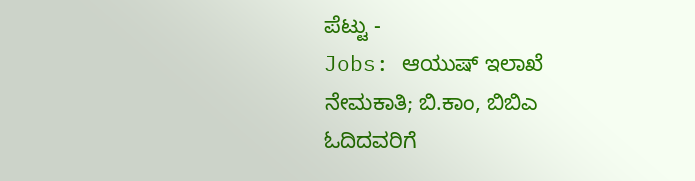ಪೆಟ್ಟು -
Jobs: ಆಯುಷ್ ಇಲಾಖೆ ನೇಮಕಾತಿ; ಬಿ.ಕಾಂ, ಬಿಬಿಎ ಓದಿದವರಿಗೆ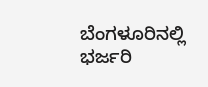ಬೆಂಗಳೂರಿನಲ್ಲಿ ಭರ್ಜರಿ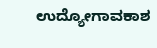ಉದ್ಯೋಗಾವಕಾಶ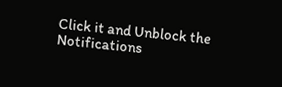Click it and Unblock the Notifications